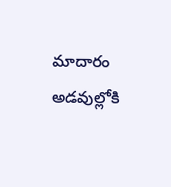మాదారం అడవుల్లోకి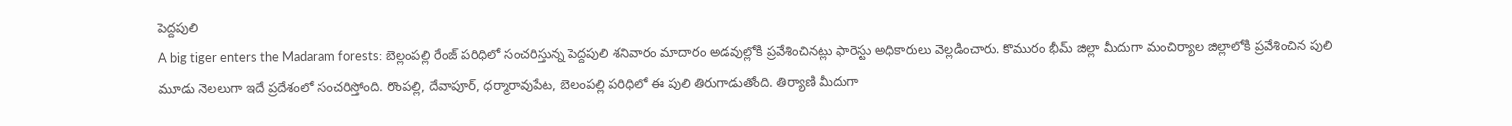పెద్దపులి
A big tiger enters the Madaram forests: బెల్లంపల్లి రేంజ్ పరిధిలో సంచరిస్తున్న పెద్దపులి శనివారం మాదారం అడవుల్లోకి ప్రవేశించినట్లు ఫారెస్టు అధికారులు వెల్లడించారు. కొమురం భీమ్ జిల్లా మీదుగా మంచిర్యాల జిల్లాలోకి ప్రవేశించిన పులి మూడు నెలలుగా ఇదే ప్రదేశంలో సంచరిస్తోంది. రొంపల్లి, దేవాపూర్, ధర్మారావుపేట, బెలంపల్లి పరిధిలో ఈ పులి తిరుగాడుతోంది. తిర్యాణి మీదుగా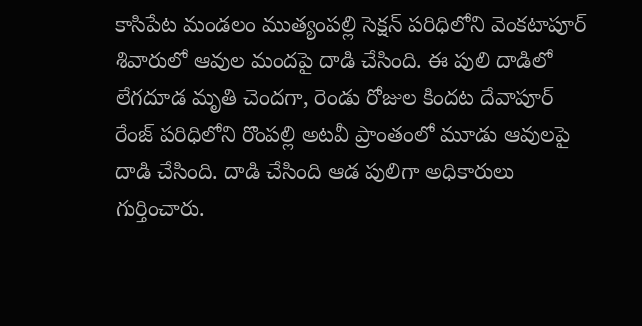కాసిపేట మండలం ముత్యంపల్లి సెక్షన్ పరిధిలోని వెంకటాపూర్ శివారులో ఆవుల మందపై దాడి చేసింది. ఈ పులి దాడిలో లేగదూడ మృతి చెందగా, రెండు రోజుల కిందట దేవాపూర్ రేంజ్ పరిధిలోని రొంపల్లి అటవీ ప్రాంతంలో మూడు ఆవులపై దాడి చేసింది. దాడి చేసింది ఆడ పులిగా అధికారులు గుర్తించారు.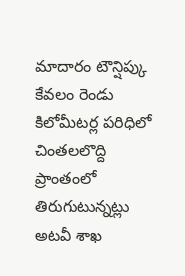మాదారం టౌన్షిప్కు కేవలం రెండు కిలోమీటర్ల పరిధిలో చింతలలొద్ది ప్రాంతంలో తిరుగుటున్నట్లు అటవీ శాఖ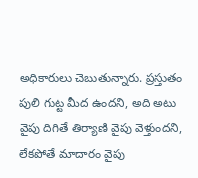అధికారులు చెబుతున్నారు. ప్రస్తుతం పులి గుట్ట మీద ఉందని, అది అటు వైపు దిగితే తిర్యాణి వైపు వెళ్తుందని, లేకపోతే మాదారం వైపు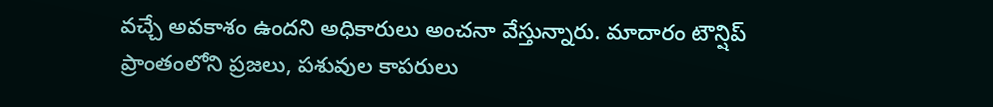వచ్చే అవకాశం ఉందని అధికారులు అంచనా వేస్తున్నారు. మాదారం టౌన్షిప్ ప్రాంతంలోని ప్రజలు, పశువుల కాపరులు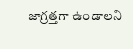జాగ్రత్తగా ఉండాలని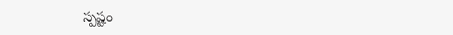స్పష్టం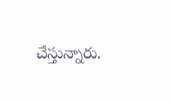చేస్తున్నారు.